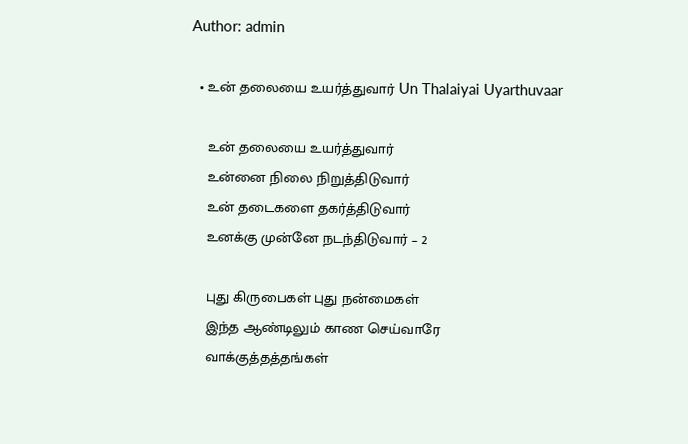Author: admin

  • உன் தலையை உயர்த்துவார் Un Thalaiyai Uyarthuvaar

    உன் தலையை உயர்த்துவார்
    உன்னை நிலை நிறுத்திடுவார்
    உன் தடைகளை தகர்த்திடுவார்
    உனக்கு முன்னே நடந்திடுவார் – 2

    புது கிருபைகள் புது நன்மைகள்
    இந்த ஆண்டிலும் காண செய்வாரே
    வாக்குத்தத்தங்கள்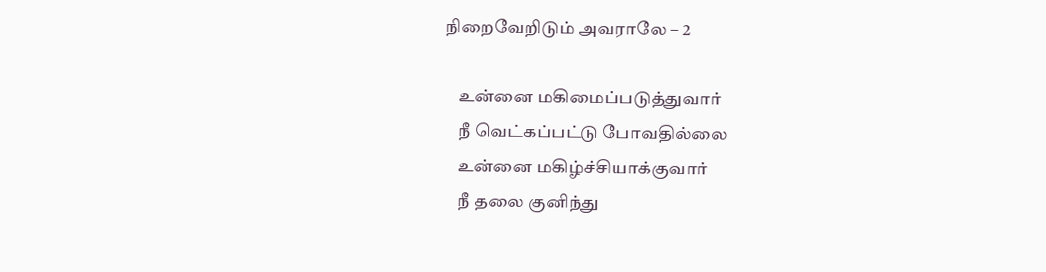நிறைவேறிடும் அவராலே – 2

    உன்னை மகிமைப்படுத்துவார்
    நீ வெட்கப்பட்டு போவதில்லை
    உன்னை மகிழ்ச்சியாக்குவார்
    நீ தலை குனிந்து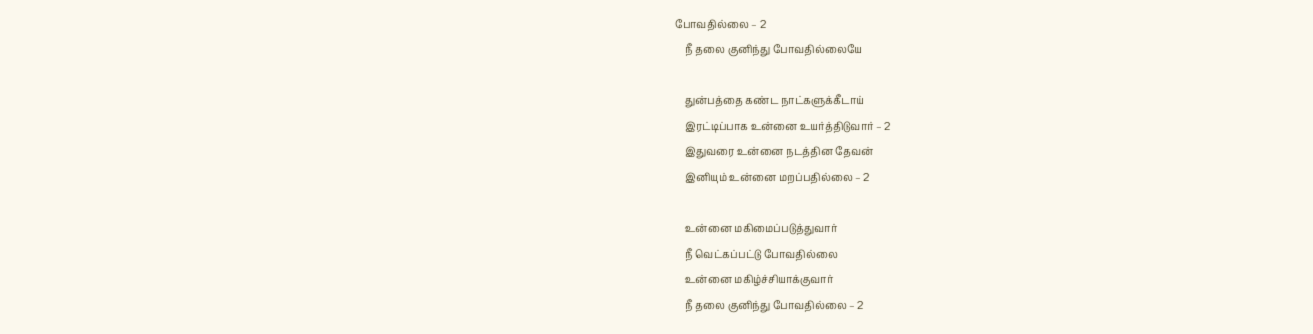போவதில்லை – 2
    நீ தலை குனிந்து போவதில்லையே

    துன்பத்தை கண்ட நாட்களுக்கீடாய்
    இரட்டிப்பாக உன்னை உயர்த்திடுவார் – 2
    இதுவரை உன்னை நடத்தின தேவன்
    இனியும் உன்னை மறப்பதில்லை – 2

    உன்னை மகிமைப்படுத்துவார்
    நீ வெட்கப்பட்டு போவதில்லை
    உன்னை மகிழ்ச்சியாக்குவார்
    நீ தலை குனிந்து போவதில்லை – 2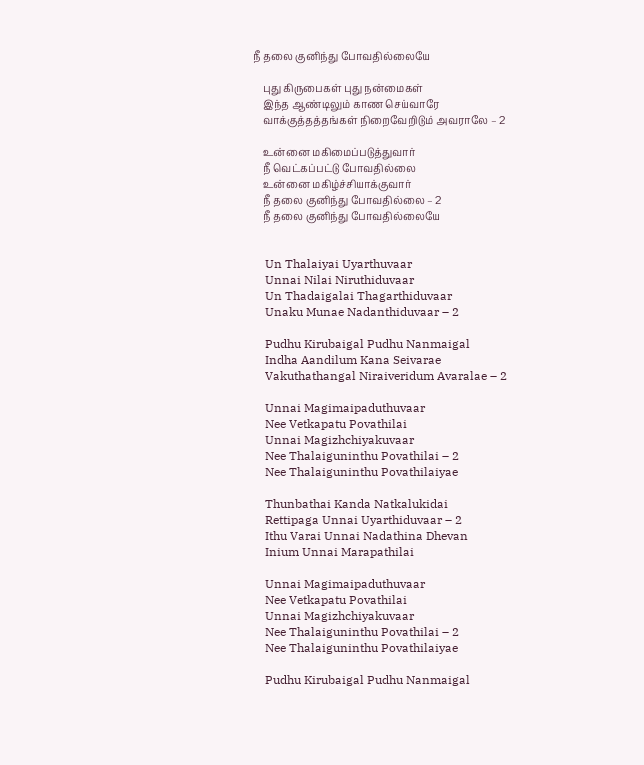நீ தலை குனிந்து போவதில்லையே

    புது கிருபைகள் புது நன்மைகள்
    இந்த ஆண்டிலும் காண செய்வாரே
    வாக்குத்தத்தங்கள் நிறைவேறிடும் அவராலே – 2

    உன்னை மகிமைப்படுத்துவார்
    நீ வெட்கப்பட்டு போவதில்லை
    உன்னை மகிழ்ச்சியாக்குவார்
    நீ தலை குனிந்து போவதில்லை – 2
    நீ தலை குனிந்து போவதில்லையே


    Un Thalaiyai Uyarthuvaar
    Unnai Nilai Niruthiduvaar
    Un Thadaigalai Thagarthiduvaar
    Unaku Munae Nadanthiduvaar – 2

    Pudhu Kirubaigal Pudhu Nanmaigal
    Indha Aandilum Kana Seivarae
    Vakuthathangal Niraiveridum Avaralae – 2

    Unnai Magimaipaduthuvaar
    Nee Vetkapatu Povathilai
    Unnai Magizhchiyakuvaar
    Nee Thalaiguninthu Povathilai – 2
    Nee Thalaiguninthu Povathilaiyae

    Thunbathai Kanda Natkalukidai
    Rettipaga Unnai Uyarthiduvaar – 2
    Ithu Varai Unnai Nadathina Dhevan
    Inium Unnai Marapathilai

    Unnai Magimaipaduthuvaar
    Nee Vetkapatu Povathilai
    Unnai Magizhchiyakuvaar
    Nee Thalaiguninthu Povathilai – 2
    Nee Thalaiguninthu Povathilaiyae

    Pudhu Kirubaigal Pudhu Nanmaigal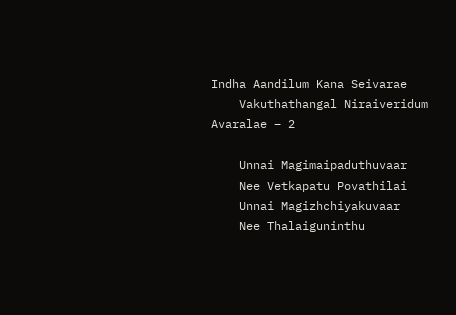Indha Aandilum Kana Seivarae
    Vakuthathangal Niraiveridum Avaralae – 2

    Unnai Magimaipaduthuvaar
    Nee Vetkapatu Povathilai
    Unnai Magizhchiyakuvaar
    Nee Thalaiguninthu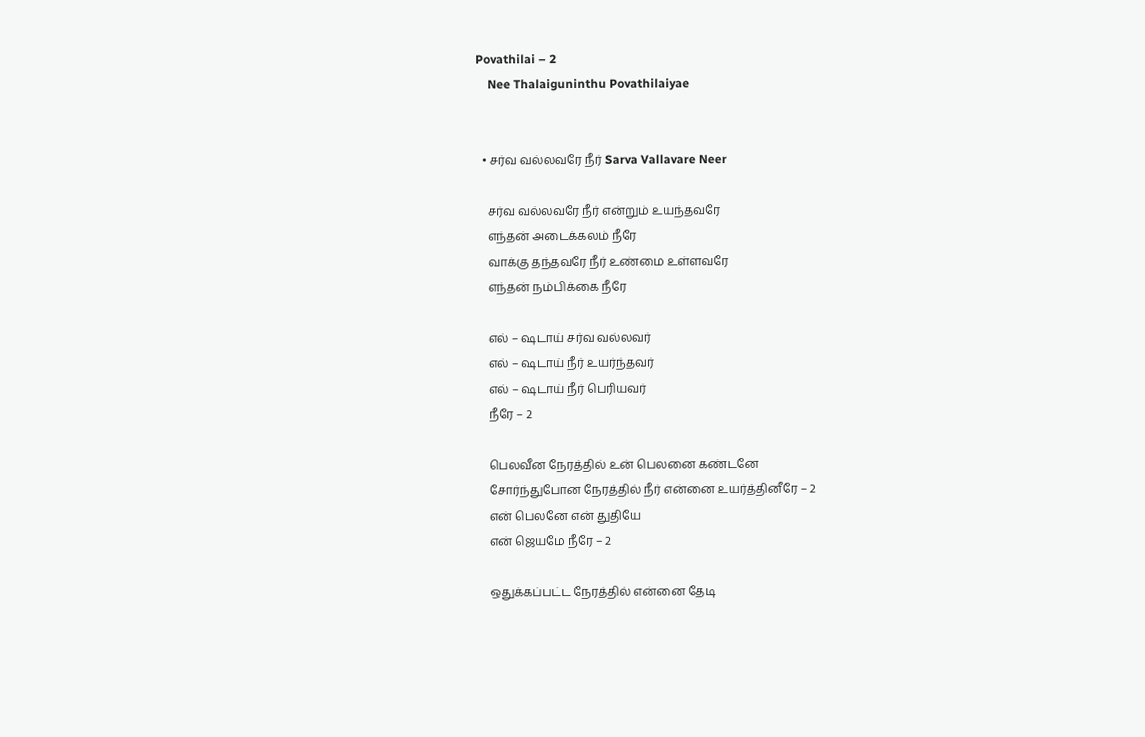Povathilai – 2
    Nee Thalaiguninthu Povathilaiyae


  • சர்வ வல்லவரே நீர் Sarva Vallavare Neer

    சர்வ வல்லவரே நீர் என்றும் உயந்தவரே
    எந்தன் அடைக்கலம் நீரே
    வாக்கு தந்தவரே நீர் உண்மை உள்ளவரே
    எந்தன் நம்பிக்கை நீரே

    எல் – ஷடாய் சர்வ வல்லவர்
    எல் – ஷடாய் நீர் உயர்ந்தவர்
    எல் – ஷடாய் நீர் பெரியவர்
    நீரே – 2

    பெலவீன நேரத்தில் உன் பெலனை கண்டனே
    சோர்ந்துபோன நேரத்தில் நீர் என்னை உயர்த்தினீரே – 2
    என் பெலனே என் துதியே
    என் ஜெயமே நீரே – 2

    ஒதுக்கப்பட்ட நேரத்தில் என்னை தேடி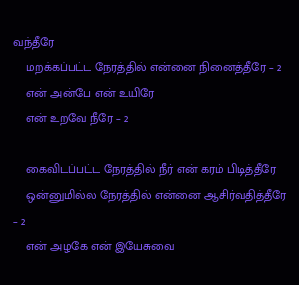வந்தீரே
    மறக்கப்பட்ட நேரத்தில் என்னை நினைத்தீரே – 2
    என் அன்பே என் உயிரே
    என் உறவே நீரே – 2

    கைவிடப்பட்ட நேரத்தில் நீர் என் கரம் பிடித்தீரே
    ஒன்னுமில்ல நேரத்தில் என்னை ஆசிர்வதித்தீரே – 2
    என் அழகே என் இயேசுவை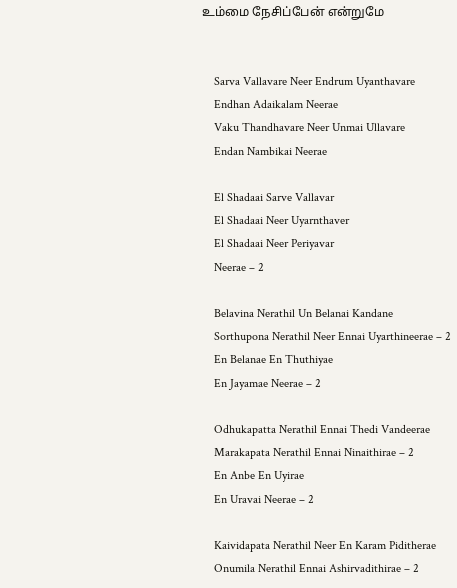உம்மை நேசிப்பேன் என்றுமே


    Sarva Vallavare Neer Endrum Uyanthavare
    Endhan Adaikalam Neerae
    Vaku Thandhavare Neer Unmai Ullavare
    Endan Nambikai Neerae

    El Shadaai Sarve Vallavar
    El Shadaai Neer Uyarnthaver
    El Shadaai Neer Periyavar
    Neerae – 2

    Belavina Nerathil Un Belanai Kandane
    Sorthupona Nerathil Neer Ennai Uyarthineerae – 2
    En Belanae En Thuthiyae
    En Jayamae Neerae – 2

    Odhukapatta Nerathil Ennai Thedi Vandeerae
    Marakapata Nerathil Ennai Ninaithirae – 2
    En Anbe En Uyirae
    En Uravai Neerae – 2

    Kaividapata Nerathil Neer En Karam Piditherae
    Onumila Nerathil Ennai Ashirvadithirae – 2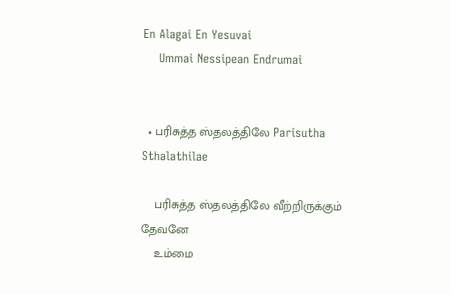En Alagai En Yesuvai
    Ummai Nessipean Endrumai


  • பரிசுத்த ஸ்தலத்திலே Parisutha Sthalathilae

    பரிசுத்த ஸ்தலத்திலே வீற்றிருக்கும் தேவனே
    உம்மை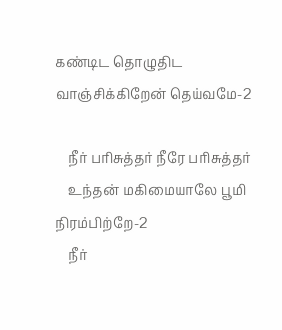கண்டிட தொழுதிட வாஞ்சிக்கிறேன் தெய்வமே-2

    நீர் பரிசுத்தர் நீரே பரிசுத்தர்
    உந்தன் மகிமையாலே பூமி நிரம்பிற்றே-2
    நீர்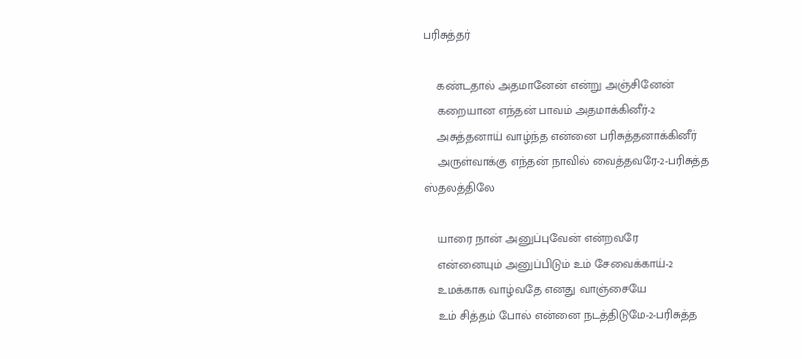பரிசுத்தர்

    கண்டதால் அதமானேன் என்று அஞ்சினேன்
    கறையான எந்தன் பாவம் அதமாக்கினீர்-2
    அசுத்தனாய் வாழ்ந்த என்னை பரிசுத்தனாக்கினீர்
    அருள்வாக்கு எந்தன் நாவில் வைத்தவரே-2-பரிசுத்த ஸ்தலத்திலே

    யாரை நான் அனுப்புவேன் என்றவரே
    என்னையும் அனுப்பிடும் உம் சேவைக்காய்-2
    உமக்காக வாழ்வதே எனது வாஞ்சையே
    உம் சித்தம் போல் என்னை நடத்திடுமே-2-பரிசுத்த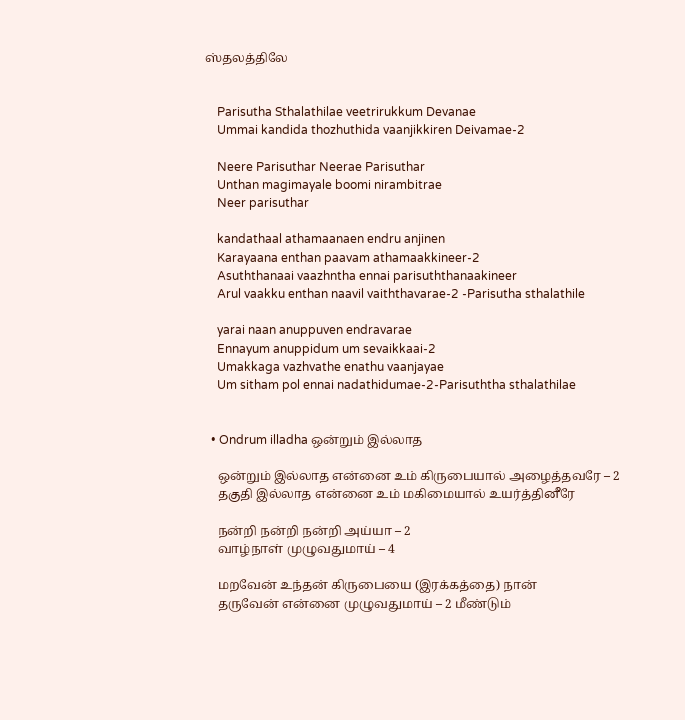ஸ்தலத்திலே


    Parisutha Sthalathilae veetrirukkum Devanae
    Ummai kandida thozhuthida vaanjikkiren Deivamae-2

    Neere Parisuthar Neerae Parisuthar
    Unthan magimayale boomi nirambitrae
    Neer parisuthar

    kandathaal athamaanaen endru anjinen
    Karayaana enthan paavam athamaakkineer-2
    Asuththanaai vaazhntha ennai parisuththanaakineer
    Arul vaakku enthan naavil vaiththavarae-2 -Parisutha sthalathile

    yarai naan anuppuven endravarae
    Ennayum anuppidum um sevaikkaai-2
    Umakkaga vazhvathe enathu vaanjayae
    Um sitham pol ennai nadathidumae-2-Parisuththa sthalathilae


  • Ondrum illadha ஒன்றும் இல்லாத

    ஒன்றும் இல்லாத என்னை உம் கிருபையால் அழைத்தவரே – 2
    தகுதி இல்லாத என்னை உம் மகிமையால் உயர்த்தினீரே

    நன்றி நன்றி நன்றி அய்யா – 2
    வாழ்நாள் முழுவதுமாய் – 4

    மறவேன் உந்தன் கிருபையை (இரக்கத்தை) நான்
    தருவேன் என்னை முழுவதுமாய் – 2 மீண்டும்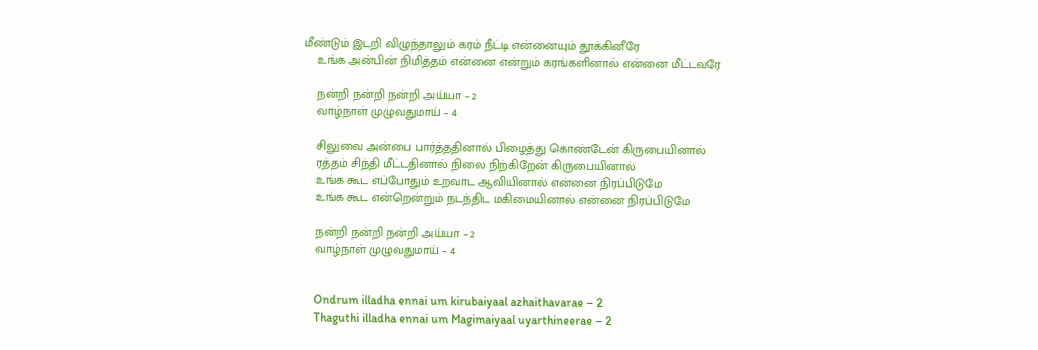மீண்டும் இடறி விழுந்தாலும் கரம் நீட்டி என்னையும் தூக்கினீரே
    உங்க அன்பின் நிமித்தம் என்னை என்றும் கரங்களினால் என்னை மீட்டவரே

    நன்றி நன்றி நன்றி அய்யா – 2
    வாழ்நாள் முழுவதுமாய் – 4

    சிலுவை அன்பை பார்த்ததினால் பிழைத்து கொண்டேன் கிருபையினால்
    ரத்தம் சிந்தி மீட்டதினால் நிலை நிற்கிறேன் கிருபையினால்
    உங்க கூட எப்போதும் உறவாட ஆவியினால் என்னை நிரப்பிடுமே
    உங்க கூட என்றென்றும் நடந்திட மகிமையினால் என்னை நிரப்பிடுமே

    நன்றி நன்றி நன்றி அய்யா – 2
    வாழ்நாள் முழுவதுமாய் – 4


    Ondrum illadha ennai um kirubaiyaal azhaithavarae – 2
    Thaguthi illadha ennai um Magimaiyaal uyarthineerae – 2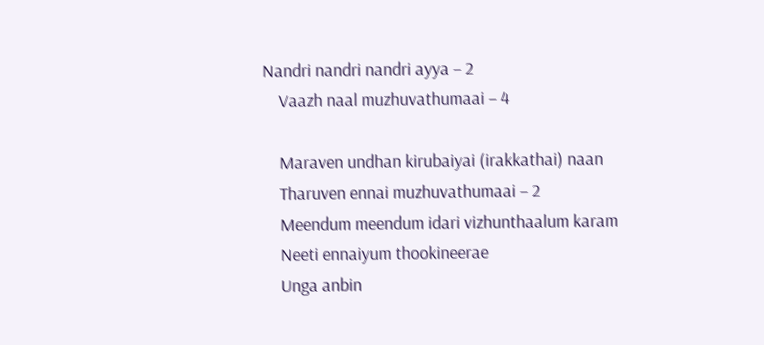Nandri nandri nandri ayya – 2
    Vaazh naal muzhuvathumaai – 4

    Maraven undhan kirubaiyai (irakkathai) naan
    Tharuven ennai muzhuvathumaai – 2
    Meendum meendum idari vizhunthaalum karam
    Neeti ennaiyum thookineerae
    Unga anbin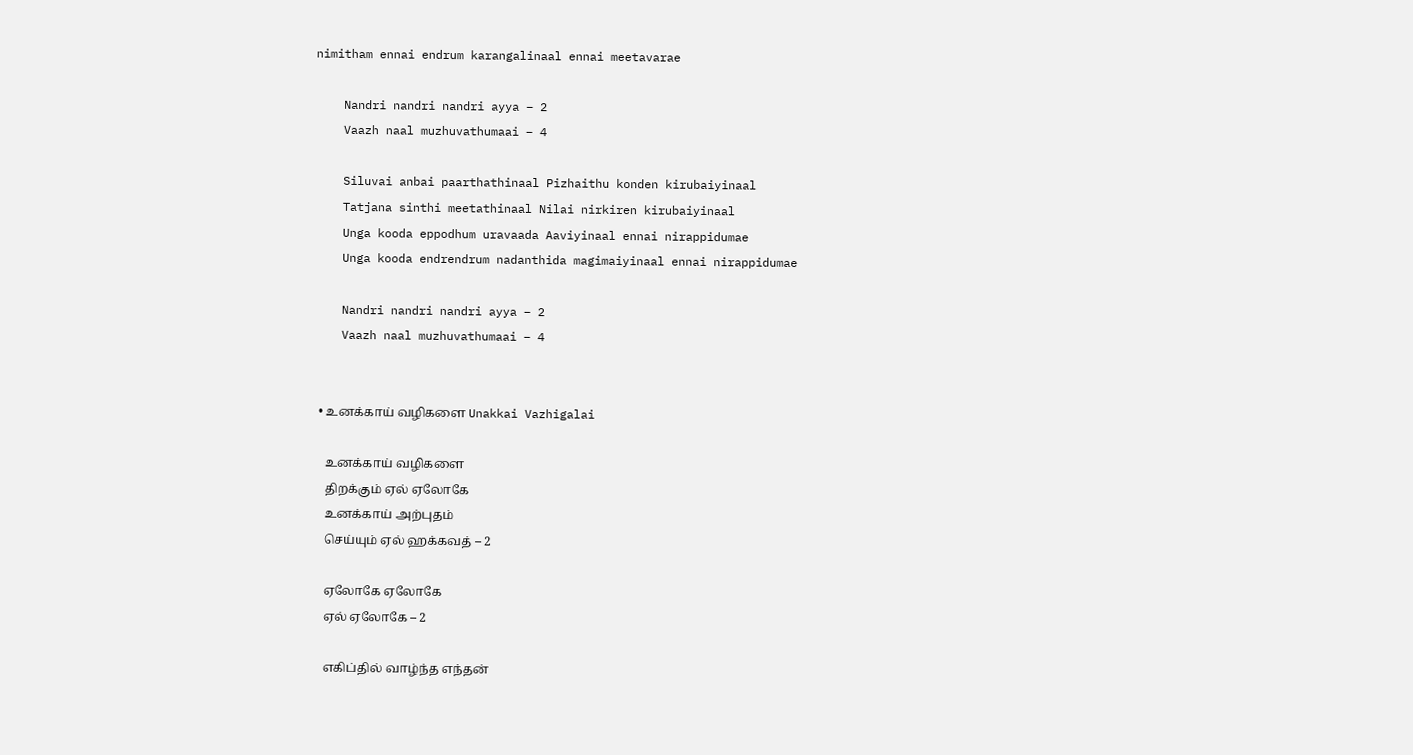nimitham ennai endrum karangalinaal ennai meetavarae

    Nandri nandri nandri ayya – 2
    Vaazh naal muzhuvathumaai – 4

    Siluvai anbai paarthathinaal Pizhaithu konden kirubaiyinaal
    Tatjana sinthi meetathinaal Nilai nirkiren kirubaiyinaal
    Unga kooda eppodhum uravaada Aaviyinaal ennai nirappidumae
    Unga kooda endrendrum nadanthida magimaiyinaal ennai nirappidumae

    Nandri nandri nandri ayya – 2
    Vaazh naal muzhuvathumaai – 4


  • உனக்காய் வழிகளை Unakkai Vazhigalai

    உனக்காய் வழிகளை
    திறக்கும் ஏல் ஏலோகே
    உனக்காய் அற்புதம்
    செய்யும் ஏல் ஹக்கவத் – 2

    ஏலோகே ஏலோகே
    ஏல் ஏலோகே – 2

    எகிப்தில் வாழ்ந்த எந்தன்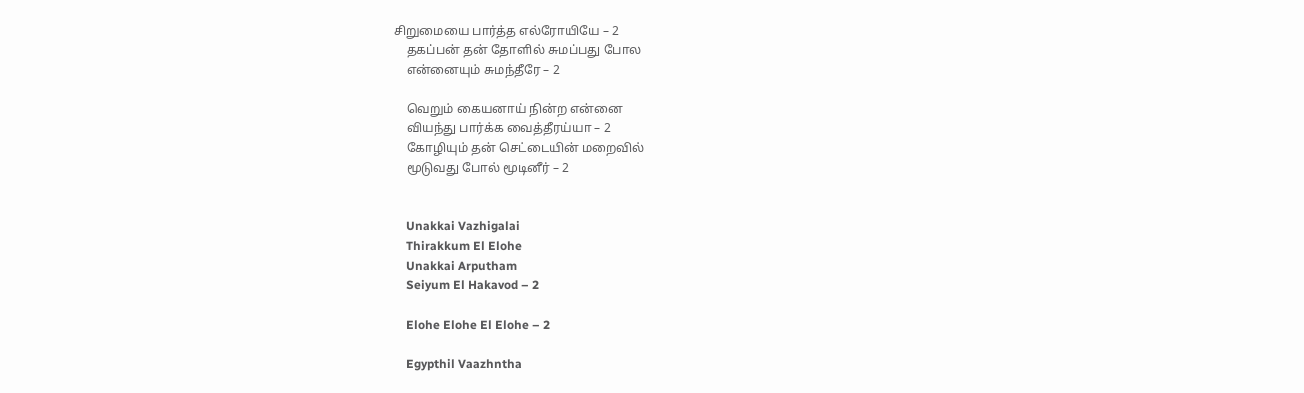சிறுமையை பார்த்த எல்ரோயியே – 2
    தகப்பன் தன் தோளில் சுமப்பது போல
    என்னையும் சுமந்தீரே – 2

    வெறும் கையனாய் நின்ற என்னை
    வியந்து பார்க்க வைத்தீரய்யா – 2
    கோழியும் தன் செட்டையின் மறைவில்
    மூடுவது போல் மூடினீர் – 2


    Unakkai Vazhigalai
    Thirakkum El Elohe
    Unakkai Arputham
    Seiyum El Hakavod – 2

    Elohe Elohe El Elohe – 2

    Egypthil Vaazhntha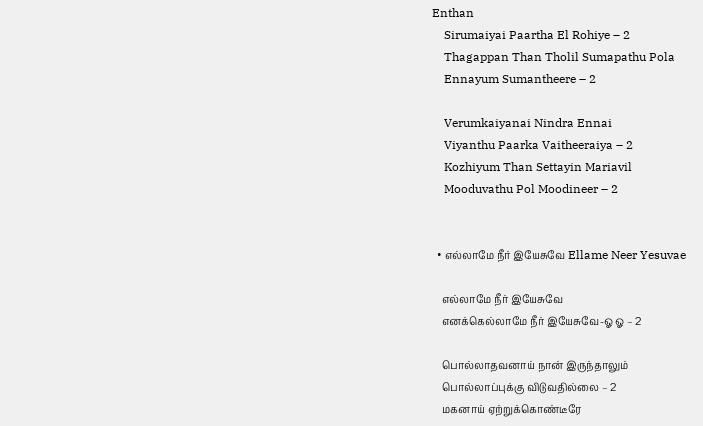Enthan
    Sirumaiyai Paartha El Rohiye – 2
    Thagappan Than Tholil Sumapathu Pola
    Ennayum Sumantheere – 2

    Verumkaiyanai Nindra Ennai
    Viyanthu Paarka Vaitheeraiya – 2
    Kozhiyum Than Settayin Mariavil
    Mooduvathu Pol Moodineer – 2


  • எல்லாமே நீர் இயேசுவே Ellame Neer Yesuvae

    எல்லாமே நீர் இயேசுவே
    எனக்கெல்லாமே நீர் இயேசுவே-ஓ ஓ – 2

    பொல்லாதவனாய் நான் இருந்தாலும்
    பொல்லாப்புக்கு விடுவதில்லை – 2
    மகனாய் ஏற்றுக்கொண்டீரே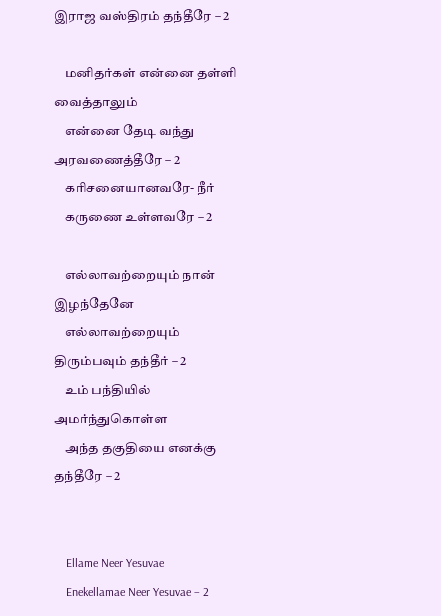இராஜ வஸ்திரம் தந்தீரே – 2

    மனிதர்கள் என்னை தள்ளி வைத்தாலும்
    என்னை தேடி வந்து அரவணைத்தீரே – 2
    கரிசனையானவரே- நீர்
    கருணை உள்ளவரே – 2

    எல்லாவற்றையும் நான் இழந்தேனே
    எல்லாவற்றையும் திரும்பவும் தந்தீர் – 2
    உம் பந்தியில் அமர்ந்துகொள்ள
    அந்த தகுதியை எனக்கு தந்தீரே – 2


    Ellame Neer Yesuvae
    Enekellamae Neer Yesuvae – 2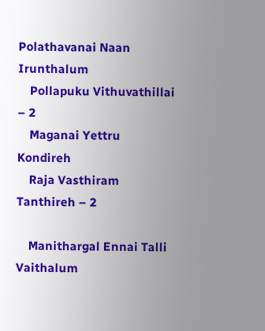Polathavanai Naan Irunthalum
    Pollapuku Vithuvathillai – 2
    Maganai Yettru Kondireh
    Raja Vasthiram Tanthireh – 2

    Manithargal Ennai Talli Vaithalum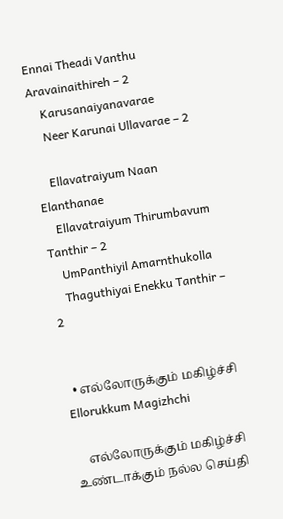Ennai Theadi Vanthu Aravainaithireh – 2
    Karusanaiyanavarae
    Neer Karunai Ullavarae – 2

    Ellavatraiyum Naan Elanthanae
    Ellavatraiyum Thirumbavum Tanthir – 2
    UmPanthiyil Amarnthukolla
    Thaguthiyai Enekku Tanthir – 2


  • எல்லோருக்கும் மகிழ்ச்சி Ellorukkum Magizhchi

    எல்லோருக்கும் மகிழ்ச்சி உண்டாக்கும் நல்ல செய்தி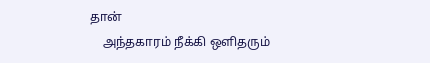தான்
    அந்தகாரம் நீக்கி ஒளிதரும்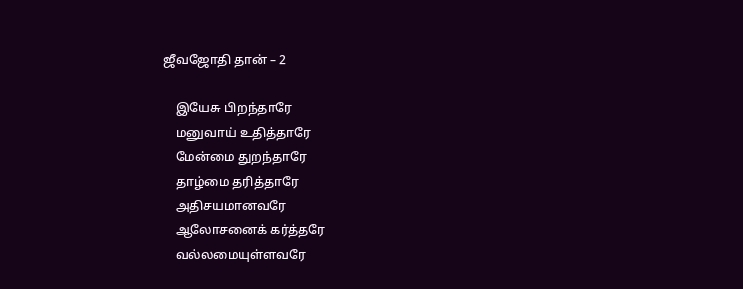ஜீவஜோதி தான் – 2

    இயேசு பிறந்தாரே
    மனுவாய் உதித்தாரே
    மேன்மை துறந்தாரே
    தாழ்மை தரித்தாரே
    அதிசயமானவரே
    ஆலோசனைக் கர்த்தரே
    வல்லமையுள்ளவரே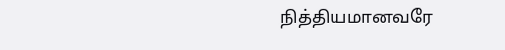நித்தியமானவரே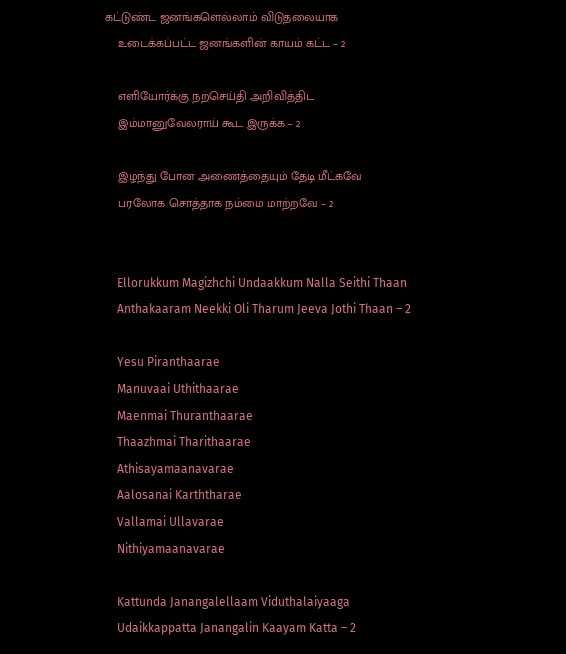கட்டுண்ட ஜனங்களெல்லாம் விடுதலையாக
    உடைக்கப்பட்ட ஜனங்களின் காயம் கட்ட – 2

    எளியோர்க்கு நற்செய்தி அறிவித்திட
    இம்மானுவேலராய் கூட இருக்க – 2

    இழந்து போன அணைத்தையும் தேடி மீட்கவே
    பரலோக சொத்தாக நம்மை மாற்றவே – 2


    Ellorukkum Magizhchi Undaakkum Nalla Seithi Thaan
    Anthakaaram Neekki Oli Tharum Jeeva Jothi Thaan – 2

    Yesu Piranthaarae
    Manuvaai Uthithaarae
    Maenmai Thuranthaarae
    Thaazhmai Tharithaarae
    Athisayamaanavarae
    Aalosanai Karththarae
    Vallamai Ullavarae
    Nithiyamaanavarae

    Kattunda Janangalellaam Viduthalaiyaaga
    Udaikkappatta Janangalin Kaayam Katta – 2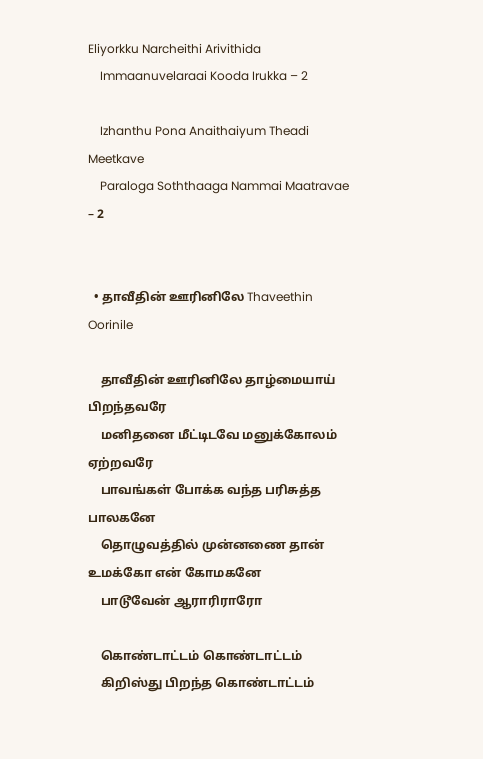Eliyorkku Narcheithi Arivithida
    Immaanuvelaraai Kooda Irukka – 2

    Izhanthu Pona Anaithaiyum Theadi Meetkave
    Paraloga Soththaaga Nammai Maatravae – 2


  • தாவீதின் ஊரினிலே Thaveethin Oorinile

    தாவீதின் ஊரினிலே தாழ்மையாய் பிறந்தவரே
    மனிதனை மீட்டிடவே மனுக்கோலம் ஏற்றவரே
    பாவங்கள் போக்க வந்த பரிசுத்த பாலகனே
    தொழுவத்தில் முன்னணை தான் உமக்கோ என் கோமகனே
    பாடூவேன் ஆராரிராரோ

    கொண்டாட்டம் கொண்டாட்டம்
    கிறிஸ்து பிறந்த கொண்டாட்டம்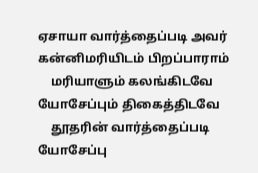ஏசாயா வார்த்தைப்படி அவர் கன்னிமரியிடம் பிறப்பாராம்
    மரியாளும் கலங்கிடவே யோசேப்பும் திகைத்திடவே
    தூதரின் வார்த்தைப்படி யோசேப்பு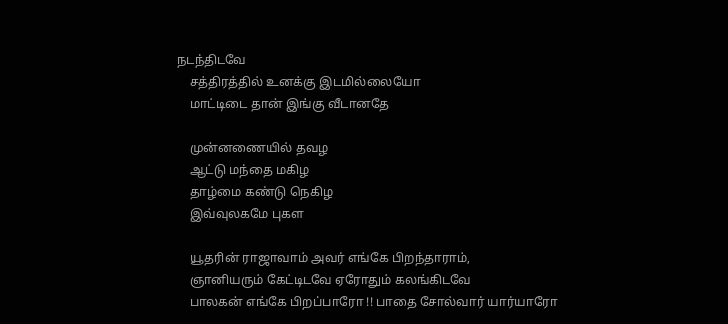நடந்திடவே
    சத்திரத்தில் உனக்கு இடமில்லையோ
    மாட்டிடை தான் இங்கு வீடானதே

    முன்னணையில் தவழ
    ஆட்டு மந்தை மகிழ
    தாழ்மை கண்டு நெகிழ
    இவ்வுலகமே புகள

    யூதரின் ராஜாவாம் அவர் எங்கே பிறந்தாராம்,
    ஞானியரும் கேட்டிடவே ஏரோதும் கலங்கிடவே
    பாலகன் எங்கே பிறப்பாரோ !! பாதை சோல்வார் யார்யாரோ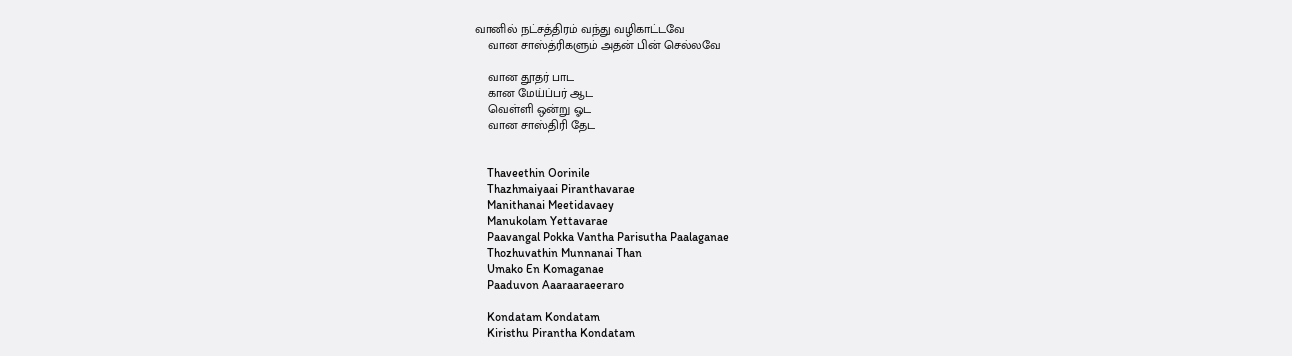வானில் நட்சத்திரம் வந்து வழிகாட்டவே
    வான சாஸ்த்ரிகளும் அதன் பின் செல்லவே

    வான தூதர் பாட
    கான மேய்ப்பர் ஆட
    வெள்ளி ஒன்று ஓட
    வான சாஸ்திரி தேட


    Thaveethin Oorinile
    Thazhmaiyaai Piranthavarae
    Manithanai Meetidavaey
    Manukolam Yettavarae
    Paavangal Pokka Vantha Parisutha Paalaganae
    Thozhuvathin Munnanai Than
    Umako En Komaganae
    Paaduvon Aaaraaraeeraro

    Kondatam Kondatam
    Kiristhu Pirantha Kondatam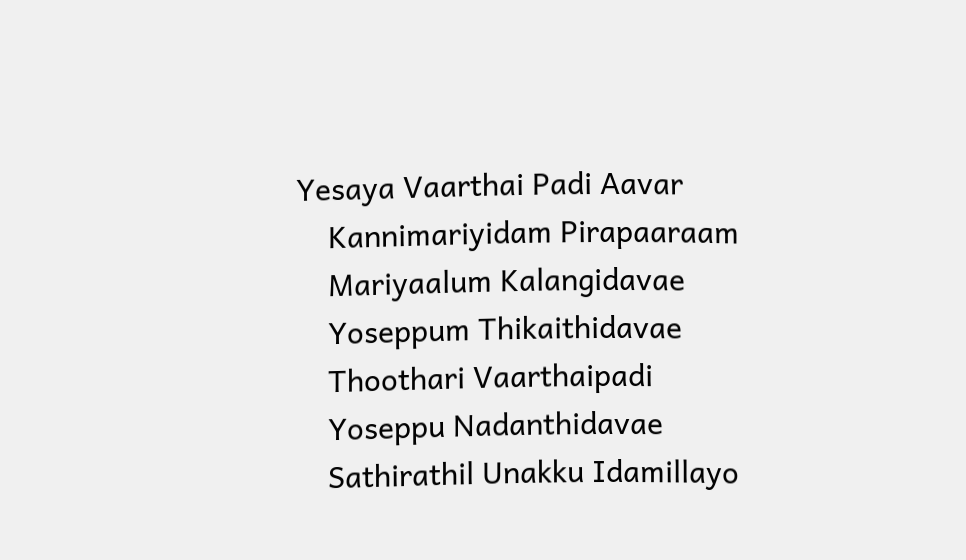Yesaya Vaarthai Padi Aavar
    Kannimariyidam Pirapaaraam
    Mariyaalum Kalangidavae
    Yoseppum Thikaithidavae
    Thoothari Vaarthaipadi
    Yoseppu Nadanthidavae
    Sathirathil Unakku Idamillayo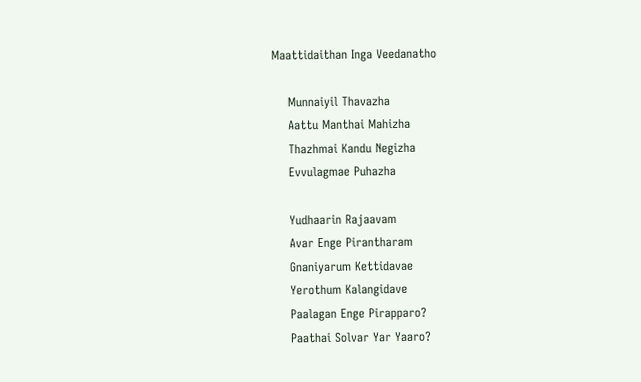Maattidaithan Inga Veedanatho

    Munnaiyil Thavazha
    Aattu Manthai Mahizha
    Thazhmai Kandu Negizha
    Evvulagmae Puhazha

    Yudhaarin Rajaavam
    Avar Enge Pirantharam
    Gnaniyarum Kettidavae
    Yerothum Kalangidave
    Paalagan Enge Pirapparo?
    Paathai Solvar Yar Yaaro?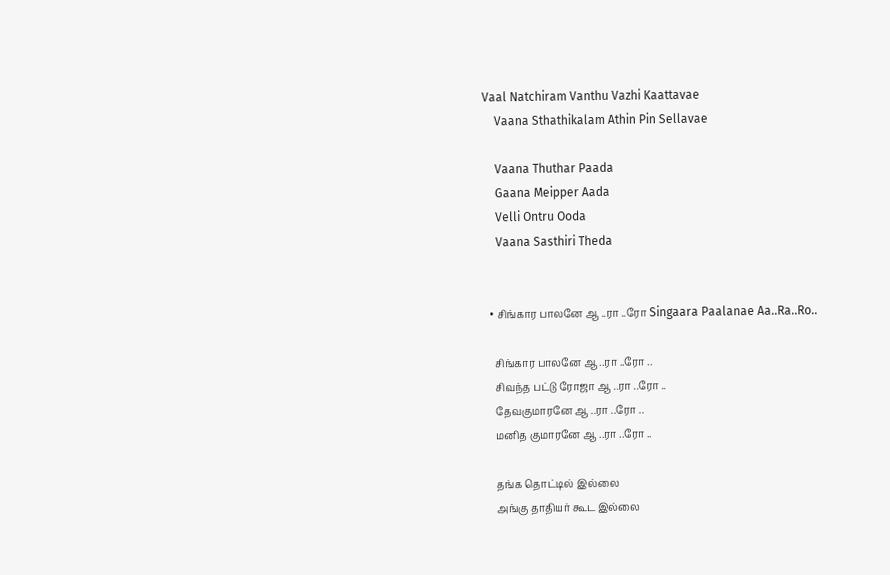Vaal Natchiram Vanthu Vazhi Kaattavae
    Vaana Sthathikalam Athin Pin Sellavae

    Vaana Thuthar Paada
    Gaana Meipper Aada
    Velli Ontru Ooda
    Vaana Sasthiri Theda


  • சிங்கார பாலனே ஆ ..ரா ..ரோ Singaara Paalanae Aa..Ra..Ro..

    சிங்கார பாலனே ஆ ..ரா ..ரோ ..
    சிவந்த பட்டு ரோஜா ஆ ..ரா ..ரோ ..
    தேவகுமாரனே ஆ ..ரா ..ரோ ..
    மனித குமாரனே ஆ ..ரா ..ரோ ..

    தங்க தொட்டில் இல்லை
    அங்கு தாதியர் கூட இல்லை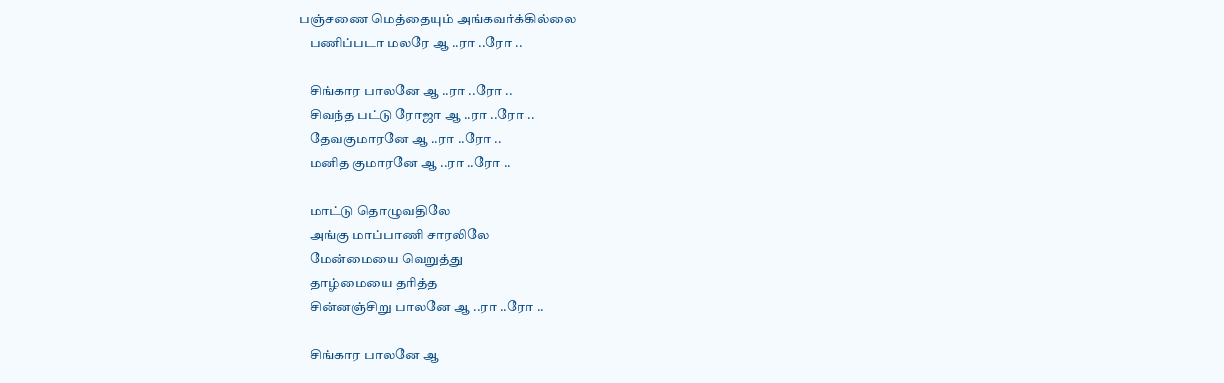பஞ்சணை மெத்தையும் அங்கவர்க்கில்லை
    பணிப்படா மலரே ஆ ..ரா ..ரோ ..

    சிங்கார பாலனே ஆ ..ரா ..ரோ ..
    சிவந்த பட்டு ரோஜா ஆ ..ரா ..ரோ ..
    தேவகுமாரனே ஆ ..ரா ..ரோ ..
    மனித குமாரனே ஆ ..ரா ..ரோ ..

    மாட்டு தொழுவதிலே
    அங்கு மாப்பாணி சாரலிலே
    மேன்மையை வெறுத்து
    தாழ்மையை தரித்த
    சின்னஞ்சிறு பாலனே ஆ ..ரா ..ரோ ..

    சிங்கார பாலனே ஆ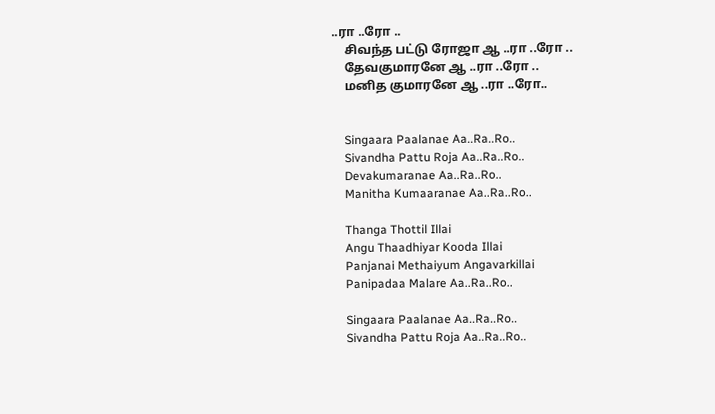..ரா ..ரோ ..
    சிவந்த பட்டு ரோஜா ஆ ..ரா ..ரோ ..
    தேவகுமாரனே ஆ ..ரா ..ரோ ..
    மனித குமாரனே ஆ ..ரா ..ரோ..


    Singaara Paalanae Aa..Ra..Ro..
    Sivandha Pattu Roja Aa..Ra..Ro..
    Devakumaranae Aa..Ra..Ro..
    Manitha Kumaaranae Aa..Ra..Ro..

    Thanga Thottil Illai
    Angu Thaadhiyar Kooda Illai
    Panjanai Methaiyum Angavarkillai
    Panipadaa Malare Aa..Ra..Ro..

    Singaara Paalanae Aa..Ra..Ro..
    Sivandha Pattu Roja Aa..Ra..Ro..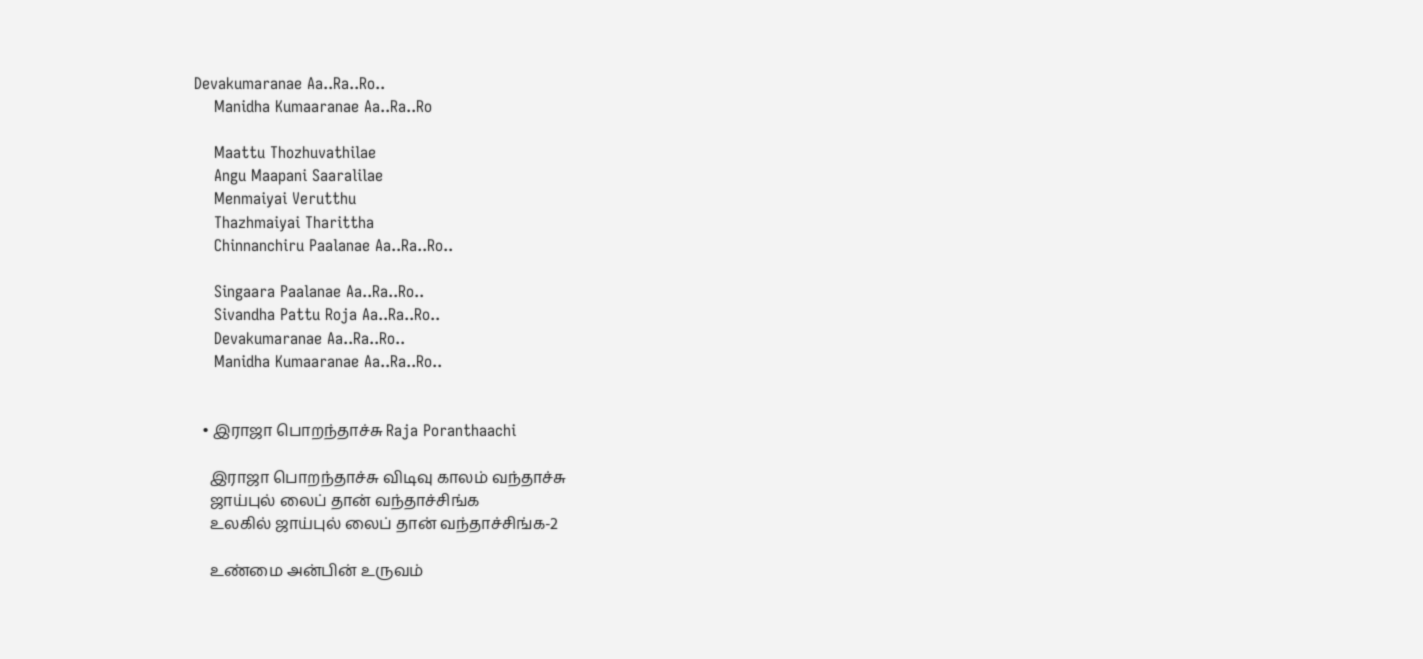Devakumaranae Aa..Ra..Ro..
    Manidha Kumaaranae Aa..Ra..Ro

    Maattu Thozhuvathilae
    Angu Maapani Saaralilae
    Menmaiyai Verutthu
    Thazhmaiyai Tharittha
    Chinnanchiru Paalanae Aa..Ra..Ro..

    Singaara Paalanae Aa..Ra..Ro..
    Sivandha Pattu Roja Aa..Ra..Ro..
    Devakumaranae Aa..Ra..Ro..
    Manidha Kumaaranae Aa..Ra..Ro..


  • இராஜா பொறந்தாச்சு Raja Poranthaachi

    இராஜா பொறந்தாச்சு விடிவு காலம் வந்தாச்சு
    ஜாய்புல் லைப் தான் வந்தாச்சிங்க
    உலகில் ஜாய்புல் லைப் தான் வந்தாச்சிங்க-2

    உண்மை அன்பின் உருவம்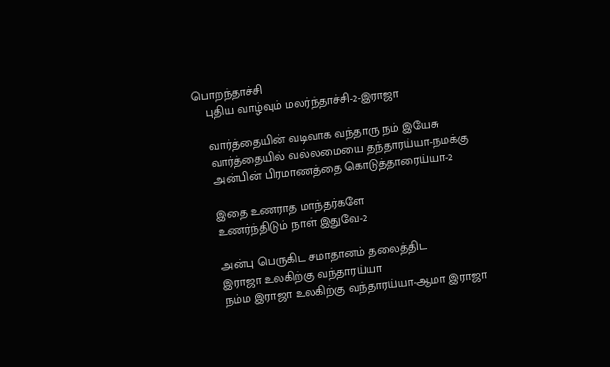பொறந்தாச்சி
    புதிய வாழ்வும் மலர்ந்தாச்சி-2-இராஜா

    வார்த்தையின் வடிவாக வந்தாரு நம் இயேசு
    வார்த்தையில் வல்லமையை தந்தாரய்யா-நமக்கு
    அன்பின் பிரமாணத்தை கொடுத்தாரைய்யா-2

    இதை உணராத மாந்தர்களே
    உணர்ந்திடும் நாள் இதுவே-2

    அன்பு பெருகிட சமாதானம் தலைத்திட
    இராஜா உலகிற்கு வந்தாரய்யா
    நம்ம இராஜா உலகிற்கு வந்தாரய்யா-ஆமா இராஜா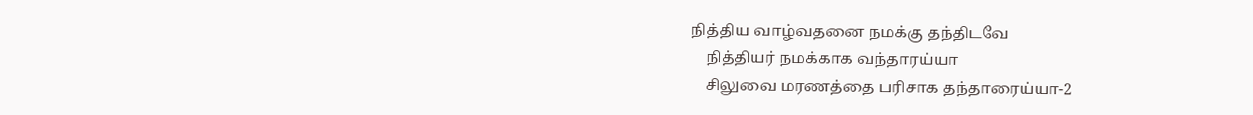நித்திய வாழ்வதனை நமக்கு தந்திடவே
    நித்தியர் நமக்காக வந்தாரய்யா
    சிலுவை மரணத்தை பரிசாக தந்தாரைய்யா-2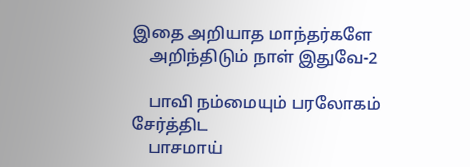இதை அறியாத மாந்தர்களே
    அறிந்திடும் நாள் இதுவே-2

    பாவி நம்மையும் பரலோகம் சேர்த்திட
    பாசமாய்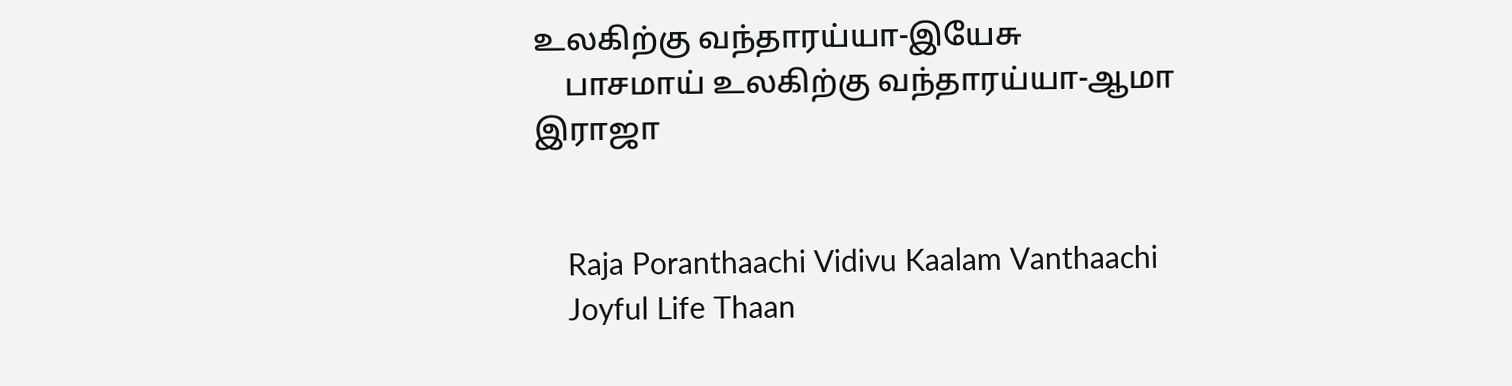உலகிற்கு வந்தாரய்யா-இயேசு
    பாசமாய் உலகிற்கு வந்தாரய்யா-ஆமா இராஜா


    Raja Poranthaachi Vidivu Kaalam Vanthaachi
    Joyful Life Thaan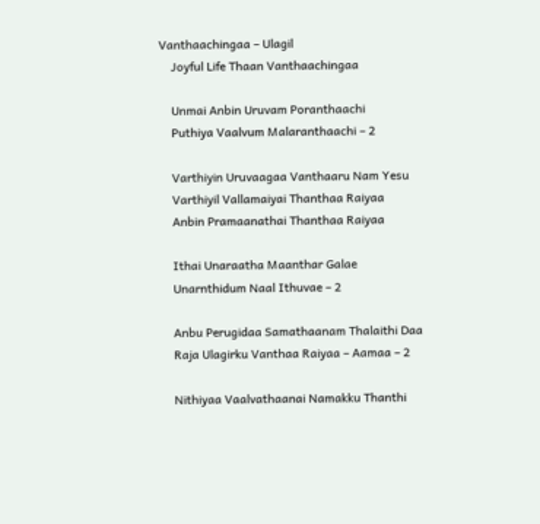Vanthaachingaa – Ulagil
    Joyful Life Thaan Vanthaachingaa

    Unmai Anbin Uruvam Poranthaachi
    Puthiya Vaalvum Malaranthaachi – 2

    Varthiyin Uruvaagaa Vanthaaru Nam Yesu
    Varthiyil Vallamaiyai Thanthaa Raiyaa
    Anbin Pramaanathai Thanthaa Raiyaa

    Ithai Unaraatha Maanthar Galae
    Unarnthidum Naal Ithuvae – 2

    Anbu Perugidaa Samathaanam Thalaithi Daa
    Raja Ulagirku Vanthaa Raiyaa – Aamaa – 2

    Nithiyaa Vaalvathaanai Namakku Thanthi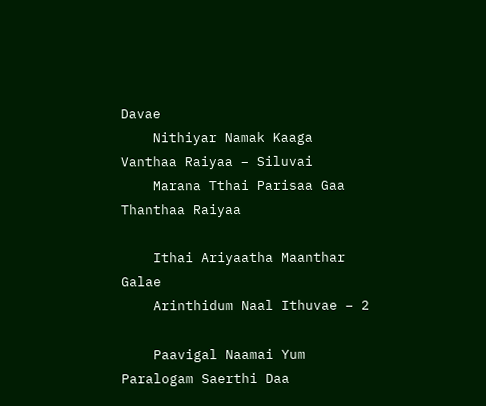Davae
    Nithiyar Namak Kaaga Vanthaa Raiyaa – Siluvai
    Marana Tthai Parisaa Gaa Thanthaa Raiyaa

    Ithai Ariyaatha Maanthar Galae
    Arinthidum Naal Ithuvae – 2

    Paavigal Naamai Yum Paralogam Saerthi Daa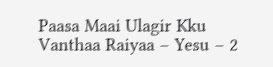Paasa Maai Ulagir Kku Vanthaa Raiyaa – Yesu – 2